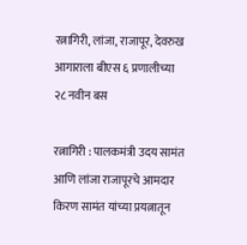रत्नागिरी, लांजा, राजापूर, देवरुख आगाराला बीएस ६ प्रणालीच्या २८ नवीन बस

रत्नागिरी : पालकमंत्री उदय सामंत आणि लांजा राजापूरचे आमदार किरण सामंत यांच्या प्रयत्नातून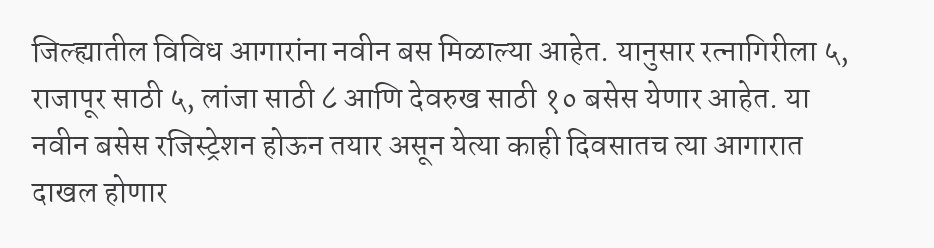जिल्ह्यातील विविध आगारांना नवीन बस मिळाल्या आहेत. यानुसार रत्नागिरीला ५, राजापूर साठी ५, लांजा साठी ८ आणि देवरुख साठी १० बसेस येणार आहेत. या नवीन बसेस रजिस्ट्रेशन होऊन तयार असून येत्या काही दिवसातच त्या आगारात दाखल होणार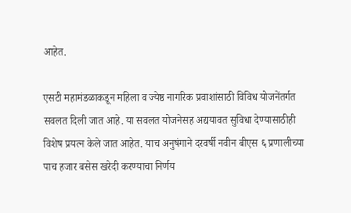आहेत.

एसटी महामंडळाकडून महिला व ज्येष्ठ नागरिक प्रवाशांसाठी विविध योजनेंतर्गत सवलत दिली जात आहे. या सवलत योजनेसह अद्ययावत सुविधा देण्यासाठीही विशेष प्रयत्न केले जात आहेत. याच अनुषंगाने दरवर्षी नवीन बीएस ६ प्रणालीच्या पाच हजार बसेस खरेदी करण्याचा निर्णय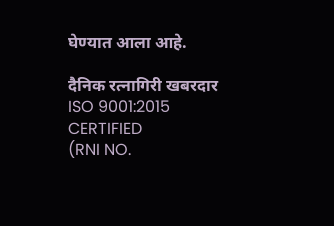घेण्यात आला आहे.

दैनिक रत्नागिरी खबरदार
ISO 9001:2015 CERTIFIED
(RNI NO.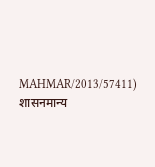MAHMAR/2013/57411)
शासनमान्य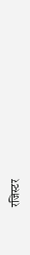रजिस्टर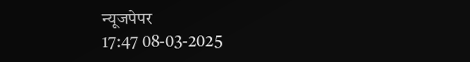न्यूजपेपर
17:47 08-03-2025